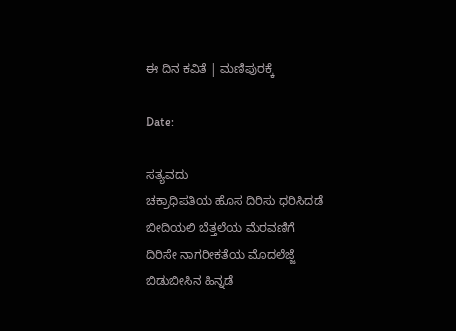ಈ ದಿನ ಕವಿತೆ | ಮಣಿಪುರಕ್ಕೆ

Date:

ಸತ್ಯವದು
ಚಕ್ರಾಧಿಪತಿಯ ಹೊಸ ದಿರಿಸು ಧರಿಸಿದಡೆ
ಬೀದಿಯಲಿ ಬೆತ್ತಲೆಯ ಮೆರವಣಿಗೆ
ದಿರಿಸೇ ನಾಗರೀಕತೆಯ ಮೊದಲೆಜ್ಜೆ
ಬಿಡುಬೀಸಿನ ಹಿನ್ನಡೆ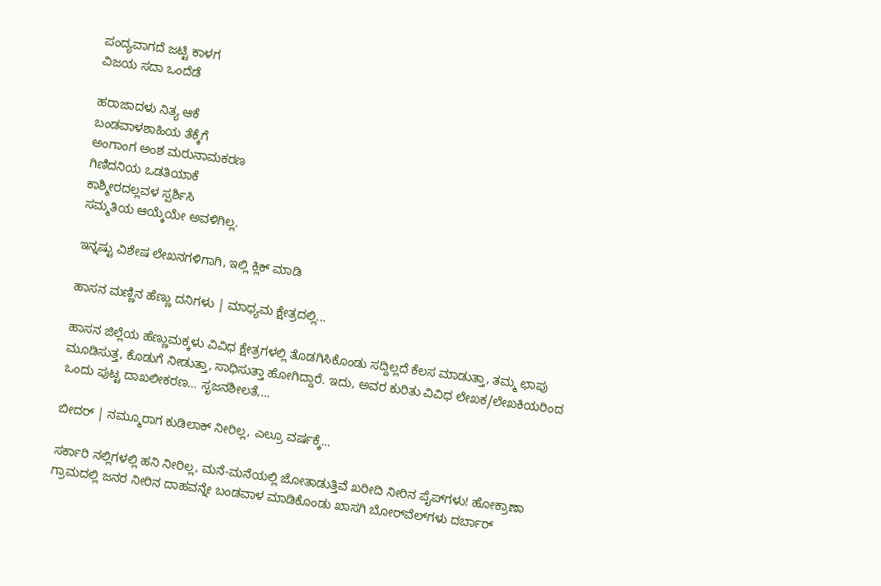ಪಂದ್ಯವಾಗದೆ ಜಟ್ಟಿ ಕಾಳಗ
ವಿಜಯ ಸದಾ ಒಂದೆಡೆ

ಹರಾಜಾದಳು ನಿತ್ಯ ಆಕೆ
ಬಂಡವಾಳಶಾಹಿಯ ತೆಕ್ಕೆಗೆ
ಅಂಗಾಂಗ ಅಂಶ ಮರುನಾಮಕರಣ
ಗಿಣಿದನಿಯ ಒಡತಿಯಾಕೆ
ಕಾಶ್ಮೀರದಲ್ಲವಳ ಸ್ಪರ್ಶಿಸಿ
ಸಮ್ಮತಿಯ ಆಯ್ಕೆಯೇ ಅವಳಿಗಿಲ್ಲ.

ಇನ್ನಷ್ಟು ವಿಶೇಷ ಲೇಖನಗಳಿಗಾಗಿ, ಇಲ್ಲಿ ಕ್ಲಿಕ್ ಮಾಡಿ

ಹಾಸನ ಮಣ್ಣಿನ ಹೆಣ್ಣು ದನಿಗಳು | ಮಾಧ್ಯಮ ಕ್ಷೇತ್ರದಲ್ಲಿ...

ಹಾಸನ ಜಿಲ್ಲೆಯ ಹೆಣ್ಣುಮಕ್ಕಳು ವಿವಿಧ ಕ್ಷೇತ್ರಗಳಲ್ಲಿ ತೊಡಗಿಸಿಕೊಂಡು ಸದ್ದಿಲ್ಲದೆ ಕೆಲಸ ಮಾಡುತ್ತಾ, ತಮ್ಮ ಛಾಪು ಮೂಡಿಸುತ್ತ, ಕೊಡುಗೆ ನೀಡುತ್ತಾ, ಸಾಧಿಸುತ್ತಾ ಹೋಗಿದ್ದಾರೆ. ಇದು, ಅವರ ಕುರಿತು ವಿವಿಧ ಲೇಖಕ/ಲೇಖಕಿಯರಿಂದ ಒಂದು ಪುಟ್ಟ ದಾಖಲೀಕರಣ… ಸೃಜನಶೀಲತೆ,...

ಬೀದರ್ | ನಮ್ಮೂರಾಗ ಕುಡಿಲಾಕ್ ನೀರಿಲ್ಲ, ಎಲ್ರೂ ವರ್ಷಕ್ಕೆ...

ಸರ್ಕಾರಿ ನಲ್ಲಿಗಳಲ್ಲಿ ಹನಿ ನೀರಿಲ್ಲ, ಮನೆ-ಮನೆಯಲ್ಲಿ ಜೋತಾಡುತ್ತಿವೆ ಖರೀದಿ ನೀರಿನ ಪೈಪ್‌ಗಳು! ಹೋಕ್ರಾಣಾ ಗ್ರಾಮದಲ್ಲಿ ಜನರ ನೀರಿನ ದಾಹವನ್ನೇ ಬಂಡವಾಳ ಮಾಡಿಕೊಂಡು ಖಾಸಗಿ ಬೋರ್‌ವೆಲ್‌ಗಳು ದರ್ಬಾರ್‌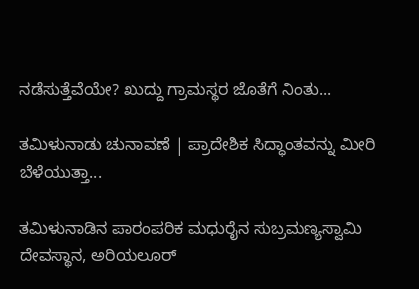ನಡೆಸುತ್ತೆವೆಯೇ? ಖುದ್ದು ಗ್ರಾಮಸ್ಥರ ಜೊತೆಗೆ ನಿಂತು...

ತಮಿಳುನಾಡು ಚುನಾವಣೆ | ಪ್ರಾದೇಶಿಕ ಸಿದ್ಧಾಂತವನ್ನು ಮೀರಿ ಬೆಳೆಯುತ್ತಾ...

ತಮಿಳುನಾಡಿನ ಪಾರಂಪರಿಕ ಮಧುರೈನ ಸುಬ್ರಮಣ್ಯಸ್ವಾಮಿ ದೇವಸ್ಥಾನ, ಅರಿಯಲೂರ್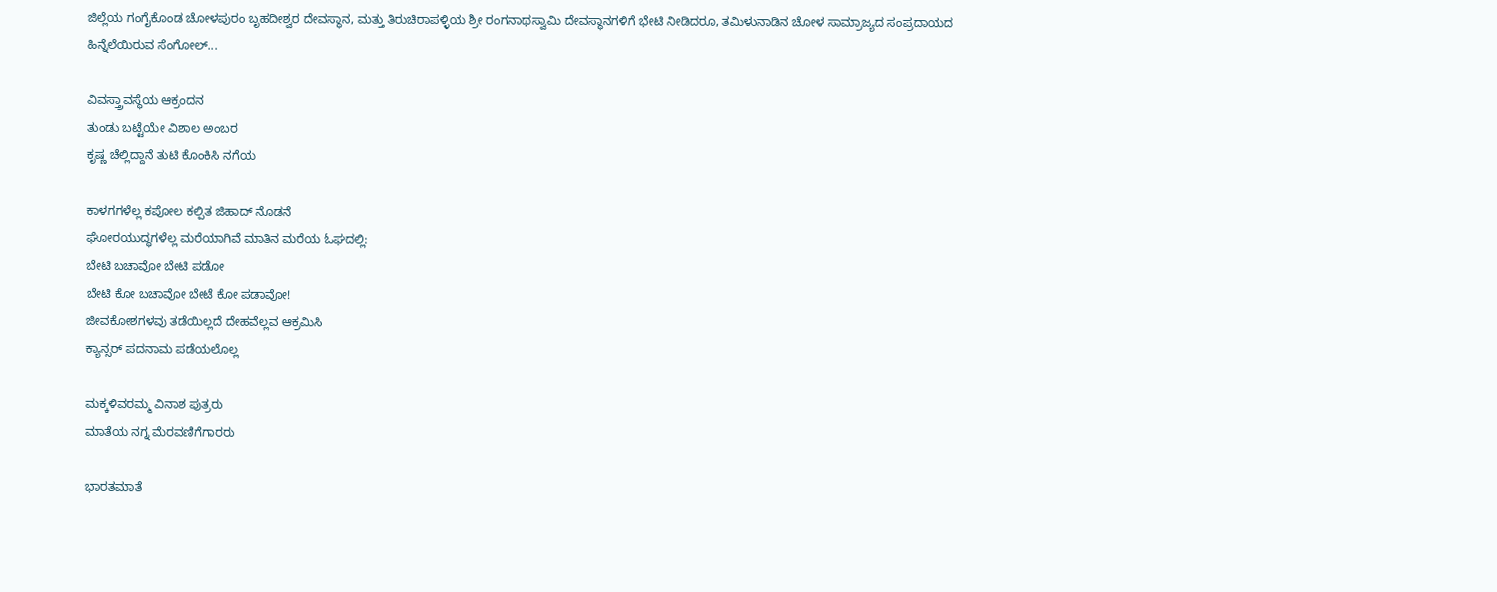ಜಿಲ್ಲೆಯ ಗಂಗೈಕೊಂಡ ಚೋಳಪುರಂ ಬೃಹದೀಶ್ವರ ದೇವಸ್ಥಾನ, ಮತ್ತು ತಿರುಚಿರಾಪಳ್ಳಿಯ ಶ್ರೀ ರಂಗನಾಥಸ್ವಾಮಿ ದೇವಸ್ಥಾನಗಳಿಗೆ ಭೇಟಿ ನೀಡಿದರೂ, ತಮಿಳುನಾಡಿನ ಚೋಳ ಸಾಮ್ರಾಜ್ಯದ ಸಂಪ್ರದಾಯದ ಹಿನ್ನೆಲೆಯಿರುವ ಸೆಂಗೋಲ್...

ವಿವಸ್ತ್ರಾವಸ್ಥೆಯ ಆಕ್ರಂದನ
ತುಂಡು ಬಟ್ಟೆಯೇ ವಿಶಾಲ ಅಂಬರ
ಕೃಷ್ಣ ಚೆಲ್ಲಿದ್ದಾನೆ ತುಟಿ ಕೊಂಕಿಸಿ ನಗೆಯ

ಕಾಳಗಗಳೆಲ್ಲ ಕಪೋಲ ಕಲ್ಪಿತ ಜಿಹಾದ್ ನೊಡನೆ
ಘೋರಯುದ್ಧಗಳೆಲ್ಲ ಮರೆಯಾಗಿವೆ ಮಾತಿನ ಮರೆಯ ಓಘದಲ್ಲಿ:
ಬೇಟಿ ಬಚಾವೋ ಬೇಟಿ ಪಡೋ
ಬೇಟಿ ಕೋ ಬಚಾವೋ ಬೇಟೆ ಕೋ ಪಡಾವೋ!
ಜೀವಕೋಶಗಳವು ತಡೆಯಿಲ್ಲದೆ ದೇಹವೆಲ್ಲವ ಆಕ್ರಮಿಸಿ
ಕ್ಯಾನ್ಸರ್ ಪದನಾಮ ಪಡೆಯಲೊಲ್ಲ

ಮಕ್ಕಳಿವರಮ್ಮ ವಿನಾಶ ಪುತ್ರರು
ಮಾತೆಯ ನಗ್ನ ಮೆರವಣಿಗೆಗಾರರು

ಭಾರತಮಾತೆ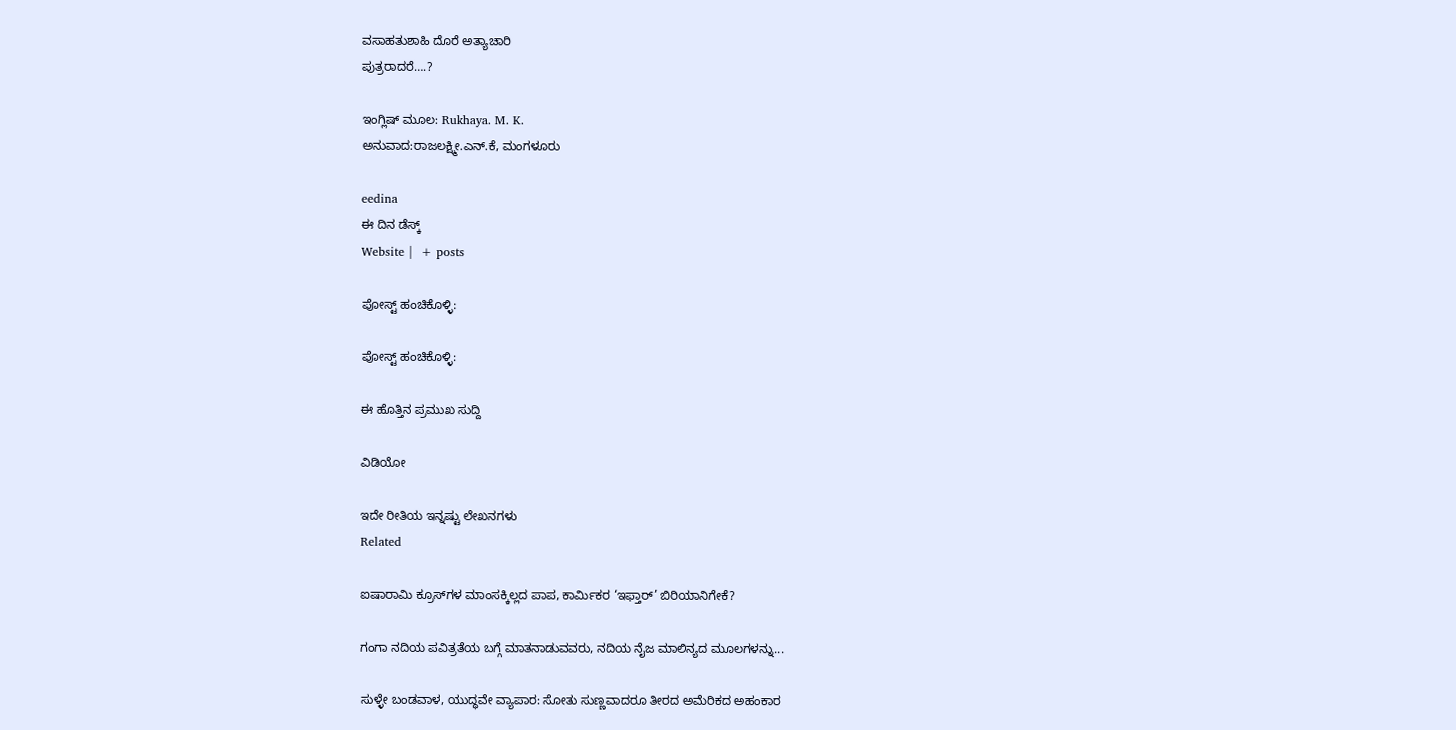ವಸಾಹತುಶಾಹಿ ದೊರೆ ಅತ್ಯಾಚಾರಿ
ಪುತ್ರರಾದರೆ….?

ಇಂಗ್ಲಿಷ್ ಮೂಲ: Rukhaya. M. K.
ಅನುವಾದ:ರಾಜಲಕ್ಷ್ಮೀ.ಎನ್.ಕೆ, ಮಂಗಳೂರು

eedina
ಈ ದಿನ ಡೆಸ್ಕ್‌
Website |  + posts

ಪೋಸ್ಟ್ ಹಂಚಿಕೊಳ್ಳಿ:

ಪೋಸ್ಟ್ ಹಂಚಿಕೊಳ್ಳಿ:

ಈ ಹೊತ್ತಿನ ಪ್ರಮುಖ ಸುದ್ದಿ

ವಿಡಿಯೋ

ಇದೇ ರೀತಿಯ ಇನ್ನಷ್ಟು ಲೇಖನಗಳು
Related

ಐಷಾರಾಮಿ ಕ್ರೂಸ್‌ಗಳ ಮಾಂಸಕ್ಕಿಲ್ಲದ ಪಾಪ, ಕಾರ್ಮಿಕರ ‘ಇಫ್ತಾರ್’ ಬಿರಿಯಾನಿಗೇಕೆ?

ಗಂಗಾ ನದಿಯ ಪವಿತ್ರತೆಯ ಬಗ್ಗೆ ಮಾತನಾಡುವವರು, ನದಿಯ ನೈಜ ಮಾಲಿನ್ಯದ ಮೂಲಗಳನ್ನು...

ಸುಳ್ಳೇ ಬಂಡವಾಳ, ಯುದ್ಧವೇ ವ್ಯಾಪಾರ: ಸೋತು ಸುಣ್ಣವಾದರೂ ತೀರದ ಅಮೆರಿಕದ ಅಹಂಕಾರ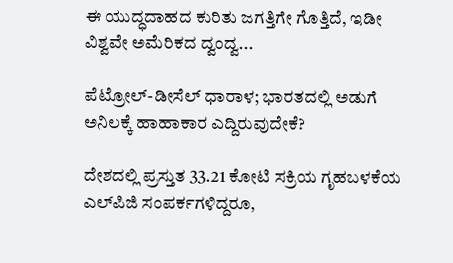ಈ ಯುದ್ಧದಾಹದ ಕುರಿತು ಜಗತ್ತಿಗೇ ಗೊತ್ತಿದೆ, ಇಡೀ ವಿಶ್ವವೇ ಅಮೆರಿಕದ ದ್ವಂದ್ವ...

ಪೆಟ್ರೋಲ್-ಡೀಸೆಲ್ ಧಾರಾಳ; ಭಾರತದಲ್ಲಿ ಅಡುಗೆ ಅನಿಲಕ್ಕೆ ಹಾಹಾಕಾರ ಎದ್ದಿರುವುದೇಕೆ?

ದೇಶದಲ್ಲಿ ಪ್ರಸ್ತುತ 33.21 ಕೋಟಿ ಸಕ್ರಿಯ ಗೃಹಬಳಕೆಯ ಎಲ್‌ಪಿಜಿ ಸಂಪರ್ಕಗಳಿದ್ದರೂ,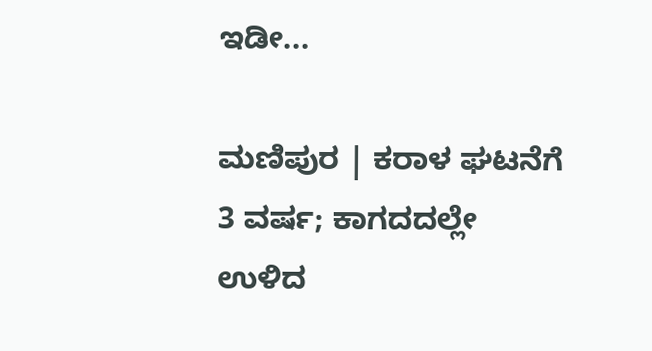ಇಡೀ...

ಮಣಿಪುರ | ಕರಾಳ ಘಟನೆಗೆ 3 ವರ್ಷ; ಕಾಗದದಲ್ಲೇ ಉಳಿದ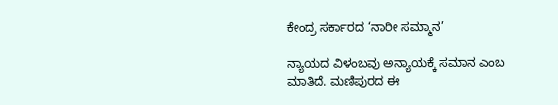ಕೇಂದ್ರ ಸರ್ಕಾರದ ‘ನಾರೀ ಸಮ್ಮಾನ’

ನ್ಯಾಯದ ವಿಳಂಬವು ಅನ್ಯಾಯಕ್ಕೆ ಸಮಾನ ಎಂಬ ಮಾತಿದೆ. ಮಣಿಪುರದ ಈ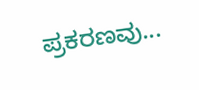ಪ್ರಕರಣವು...